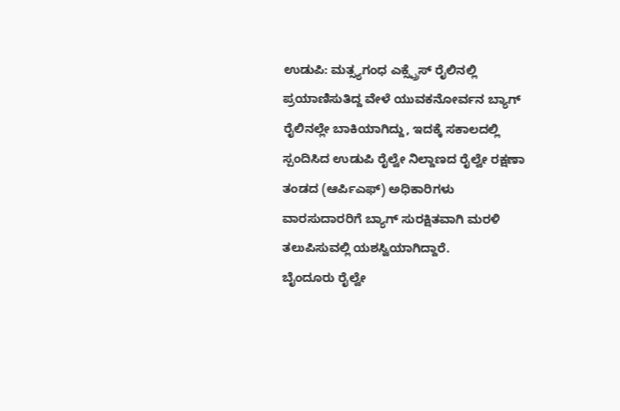ಉಡುಪಿ: ಮತ್ಸ್ಯಗಂಧ ಎಕ್ಸ್ಪ್ರೆಸ್ ರೈಲಿನಲ್ಲಿ ಪ್ರಯಾಣಿಸುತಿದ್ದ ವೇಳೆ ಯುವಕನೋರ್ವನ ಬ್ಯಾಗ್ ರೈಲಿನಲ್ಲೇ ಬಾಕಿಯಾಗಿದ್ದು, ಇದಕ್ಕೆ ಸಕಾಲದಲ್ಲಿ ಸ್ಪಂದಿಸಿದ ಉಡುಪಿ ರೈಲ್ವೇ ನಿಲ್ದಾಣದ ರೈಲ್ವೇ ರಕ್ಷಣಾ ತಂಡದ (ಆರ್ಪಿಎಫ್) ಅಧಿಕಾರಿಗಳು ವಾರಸುದಾರರಿಗೆ ಬ್ಯಾಗ್ ಸುರಕ್ಷಿತವಾಗಿ ಮರಳಿ ತಲುಪಿಸುವಲ್ಲಿ ಯಶಸ್ವಿಯಾಗಿದ್ದಾರೆ.
ಬೈಂದೂರು ರೈಲ್ವೇ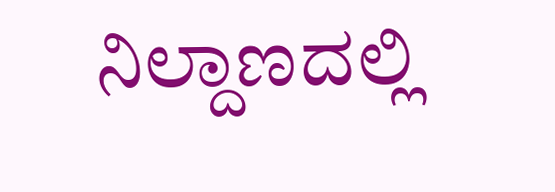ನಿಲ್ದಾಣದಲ್ಲಿ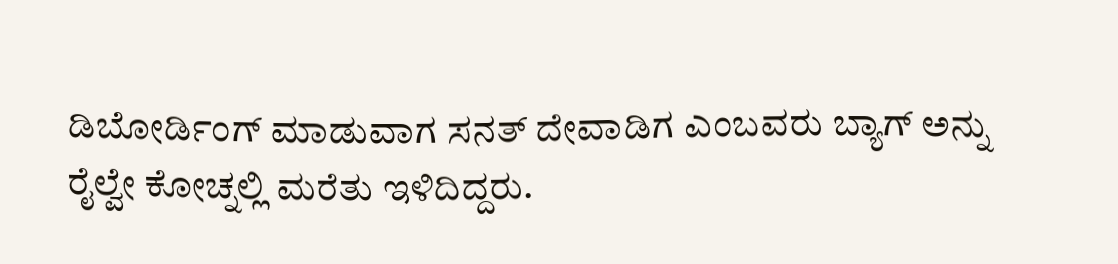ಡಿಬೋರ್ಡಿಂಗ್ ಮಾಡುವಾಗ ಸನತ್ ದೇವಾಡಿಗ ಎಂಬವರು ಬ್ಯಾಗ್ ಅನ್ನು ರೈಲ್ವೇ ಕೋಚ್ನಲ್ಲಿ ಮರೆತು ಇಳಿದಿದ್ದರು.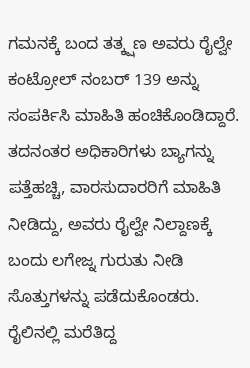ಗಮನಕ್ಕೆ ಬಂದ ತತ್ಕ್ಷಣ ಅವರು ರೈಲ್ವೇ ಕಂಟ್ರೋಲ್ ನಂಬರ್ 139 ಅನ್ನು ಸಂಪರ್ಕಿಸಿ ಮಾಹಿತಿ ಹಂಚಿಕೊಂಡಿದ್ದಾರೆ. ತದನಂತರ ಅಧಿಕಾರಿಗಳು ಬ್ಯಾಗನ್ನು ಪತ್ತೆಹಚ್ಚಿ, ವಾರಸುದಾರರಿಗೆ ಮಾಹಿತಿ ನೀಡಿದ್ದು, ಅವರು ರೈಲ್ವೇ ನಿಲ್ದಾಣಕ್ಕೆ ಬಂದು ಲಗೇಜ್ನ ಗುರುತು ನೀಡಿ ಸೊತ್ತುಗಳನ್ನು ಪಡೆದುಕೊಂಡರು.
ರೈಲಿನಲ್ಲಿ ಮರೆತಿದ್ದ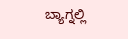ಬ್ಯಾಗ್ನಲ್ಲಿ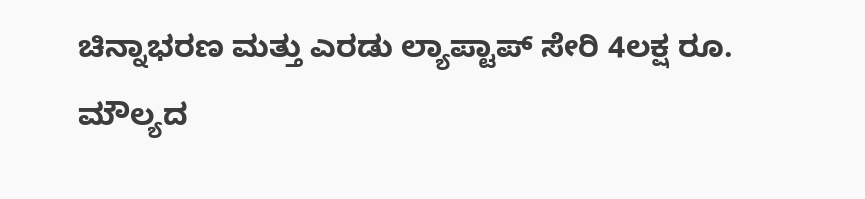ಚಿನ್ನಾಭರಣ ಮತ್ತು ಎರಡು ಲ್ಯಾಪ್ಟಾಪ್ ಸೇರಿ 4ಲಕ್ಷ ರೂ. ಮೌಲ್ಯದ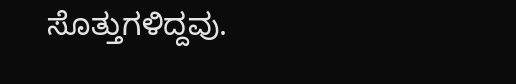ಸೊತ್ತುಗಳಿದ್ದವು.